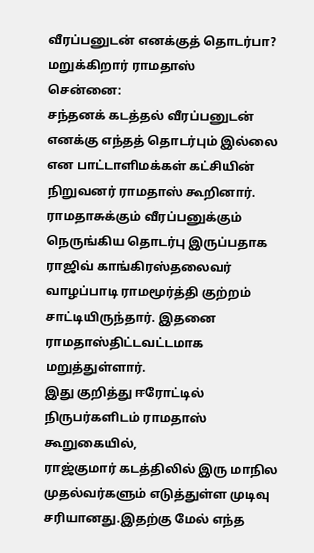வீரப்பனுடன் எனக்குத் தொடர்பா? மறுக்கிறார் ராமதாஸ்
சென்னை:
சந்தனக் கடத்தல் வீரப்பனுடன் எனக்கு எந்தத் தொடர்பும் இல்லை என பாட்டாளிமக்கள் கட்சியின் நிறுவனர் ராமதாஸ் கூறினார்.
ராமதாசுக்கும் வீரப்பனுக்கும் நெருங்கிய தொடர்பு இருப்பதாக ராஜிவ் காங்கிரஸ்தலைவர் வாழப்பாடி ராமமூர்த்தி குற்றம் சாட்டியிருந்தார். இதனை ராமதாஸ்திட்டவட்டமாக மறுத்துள்ளார்.
இது குறித்து ஈரோட்டில் நிருபர்களிடம் ராமதாஸ் கூறுகையில்,
ராஜ்குமார் கடத்திலில் இரு மாநில முதல்வர்களும் எடுத்துள்ள முடிவு சரியானது.இதற்கு மேல் எந்த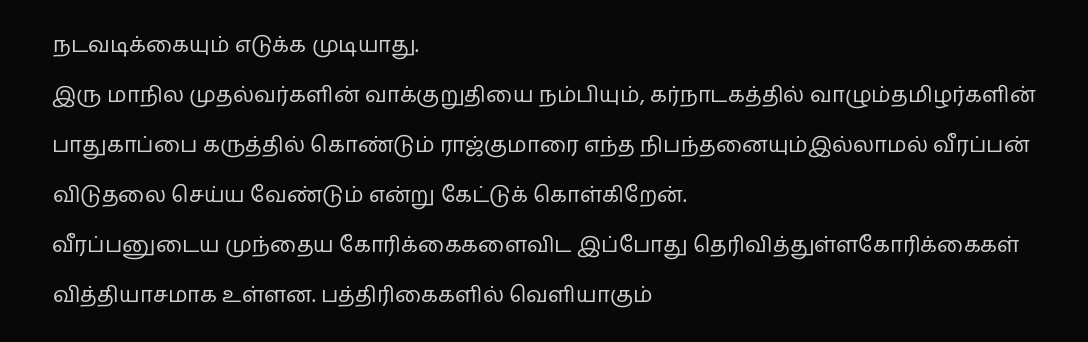நடவடிக்கையும் எடுக்க முடியாது.
இரு மாநில முதல்வர்களின் வாக்குறுதியை நம்பியும், கர்நாடகத்தில் வாழும்தமிழர்களின் பாதுகாப்பை கருத்தில் கொண்டும் ராஜ்குமாரை எந்த நிபந்தனையும்இல்லாமல் வீரப்பன் விடுதலை செய்ய வேண்டும் என்று கேட்டுக் கொள்கிறேன்.
வீரப்பனுடைய முந்தைய கோரிக்கைகளைவிட இப்போது தெரிவித்துள்ளகோரிக்கைகள் வித்தியாசமாக உள்ளன. பத்திரிகைகளில் வெளியாகும்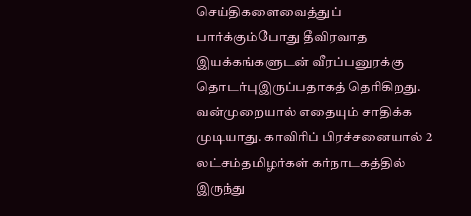செய்திகளைவைத்துப் பார்க்கும்போது தீவிரவாத இயக்கங்களுடன் வீரப்பனுரக்கு தொடர்புஇருப்பதாகத் தெரிகிறது.
வன்முறையால் எதையும் சாதிக்க முடியாது. காவிரிப் பிரச்சனையால் 2 லட்சம்தமிழர்கள் கர்நாடகத்தில் இருந்து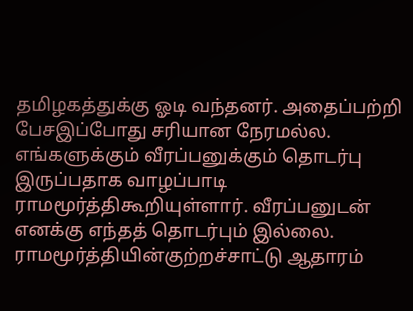தமிழகத்துக்கு ஓடி வந்தனர். அதைப்பற்றி பேசஇப்போது சரியான நேரமல்ல.
எங்களுக்கும் வீரப்பனுக்கும் தொடர்பு இருப்பதாக வாழப்பாடி ராமமூர்த்திகூறியுள்ளார். வீரப்பனுடன் எனக்கு எந்தத் தொடர்பும் இல்லை. ராமமூர்த்தியின்குற்றச்சாட்டு ஆதாரம்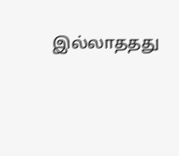இல்லாததது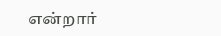என்றார்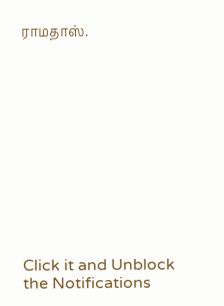ராமதாஸ்.












Click it and Unblock the Notifications